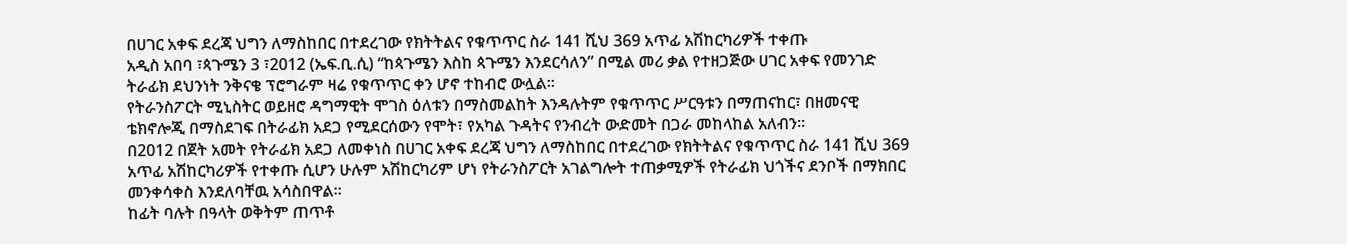በሀገር አቀፍ ደረጃ ህግን ለማስከበር በተደረገው የክትትልና የቁጥጥር ስራ 141 ሺህ 369 አጥፊ አሽከርካሪዎች ተቀጡ
አዲስ አበባ ፣ጳጉሜን 3 ፣2012 (ኤፍ.ቢ.ሲ) “ከጳጉሜን እስከ ጳጉሜን እንደርሳለን” በሚል መሪ ቃል የተዘጋጅው ሀገር አቀፍ የመንገድ ትራፊክ ደህንነት ንቅናቄ ፕሮግራም ዛሬ የቁጥጥር ቀን ሆኖ ተከብሮ ውሏል፡፡
የትራንስፖርት ሚኒስትር ወይዘሮ ዳግማዊት ሞገስ ዕለቱን በማስመልከት እንዳሉትም የቁጥጥር ሥርዓቱን በማጠናከር፣ በዘመናዊ ቴክኖሎጂ በማስደገፍ በትራፊክ አደጋ የሚደርሰውን የሞት፣ የአካል ጉዳትና የንብረት ውድመት በጋራ መከላከል አለብን።
በ2012 በጀት አመት የትራፊክ አደጋ ለመቀነስ በሀገር አቀፍ ደረጃ ህግን ለማስከበር በተደረገው የክትትልና የቁጥጥር ስራ 141 ሺህ 369 አጥፊ አሽከርካሪዎች የተቀጡ ሲሆን ሁሉም አሽከርካሪም ሆነ የትራንስፖርት አገልግሎት ተጠቃሚዎች የትራፊክ ህጎችና ደንቦች በማክበር መንቀሳቀስ እንደለባቸዉ አሳስበዋል።
ከፊት ባሉት በዓላት ወቅትም ጠጥቶ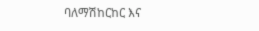ባለማሽከርከር እና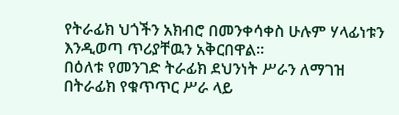የትራፊክ ህጎችን አክብሮ በመንቀሳቀስ ሁሉም ሃላፊነቱን እንዲወጣ ጥሪያቸዉን አቅርበዋል።
በዕለቱ የመንገድ ትራፊክ ደህንነት ሥራን ለማገዝ በትራፊክ የቁጥጥር ሥራ ላይ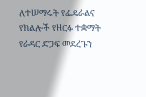ለተሠማሩት የፌዴራልና የክልሎች የዘርፉ ተቋማት የራዳር ድጋፍ መደረጉን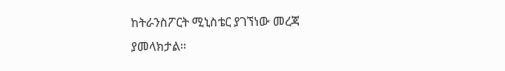ከትራንስፖርት ሚኒስቴር ያገኘነው መረጃ ያመላክታል፡፡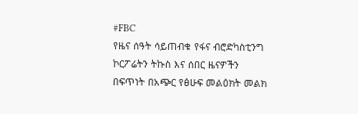#FBC
የዜና ሰዓት ሳይጠብቁ የፋና ብሮድካስቲንግ ኮርፖሬትን ትኩስ እና ሰበር ዜናዎችን በፍጥነት በአጭር የፅሁፍ መልዕክት መልክ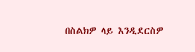በስልክዎ ላይ እንዲደርስዎ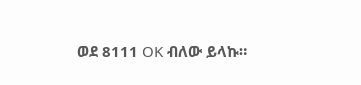ወደ 8111 OK ብለው ይላኩ።